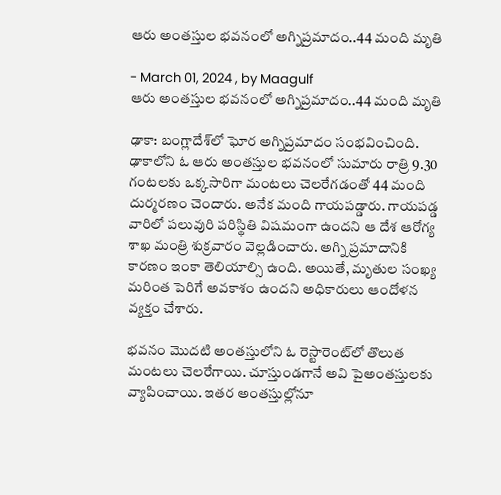ఆరు అంతస్తుల భవనంలో అగ్నిప్రమాదం..44 మంది మృతి

- March 01, 2024 , by Maagulf
ఆరు అంతస్తుల భవనంలో అగ్నిప్రమాదం..44 మంది మృతి

ఢాకా: బంగ్లాదేశ్‌లో ఘోర అగ్నిప్రమాదం సంభవించింది. ఢాకాలోని ఓ ఆరు అంతస్తుల భవనంలో సుమారు రాత్రి 9.30 గంటలకు ఒక్కసారిగా మంటలు చెలరేగడంతో 44 మంది దుర్మరణం చెందారు. అనేక మంది గాయపడ్డారు. గాయపడ్డ వారిలో పలువురి పరిస్థితి విషమంగా ఉందని ఆ దేశ ఆరోగ్య శాఖ మంత్రి శుక్రవారం వెల్లడించారు. అగ్ని ప్రమాదానికి కారణం ఇంకా తెలియాల్సి ఉంది. అయితే, మృతుల సంఖ్య మరింత పెరిగే అవకాశం ఉందని అధికారులు ఆందోళన వ్యక్తం చేశారు.

భవనం మొదటి అంతస్తులోని ఓ రెస్టారెంట్‌లో తొలుత మంటలు చెలరేగాయి. చూస్తుండగానే అవి పైఅంతస్తులకు వ్యాపించాయి. ఇతర అంతస్తుల్లోనూ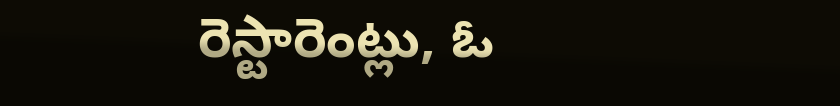రెస్టారెంట్లు, ఓ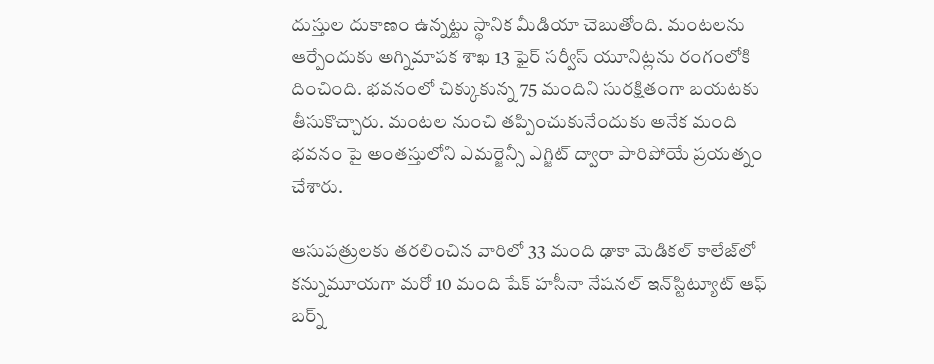దుస్తుల దుకాణం ఉన్నట్టు స్థానిక మీడియా చెబుతోంది. మంటలను ఆర్పేందుకు అగ్నిమాపక శాఖ 13 ఫైర్ సర్వీస్ యూనిట్లను రంగంలోకి దించింది. భవనంలో చిక్కుకున్న 75 మందిని సురక్షితంగా బయటకు తీసుకొచ్చారు. మంటల నుంచి తప్పించుకునేందుకు అనేక మంది భవనం పై అంతస్తులోని ఎమర్జెన్సీ ఎగ్జిట్ ద్వారా పారిపోయే ప్రయత్నం చేశారు.

ఆసుపత్రులకు తరలించిన వారిలో 33 మంది ఢాకా మెడికల్ కాలేజ్‌లో కన్నుమూయగా మరో 10 మంది షేక్ హసీనా నేషనల్ ఇన్‌స్టిట్యూట్ ఆఫ్ బర్న్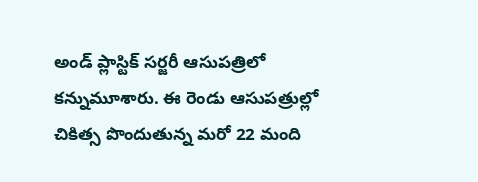అండ్ ప్లాస్టిక్ సర్జరీ ఆసుపత్రిలో కన్నుమూశారు. ఈ రెండు ఆసుపత్రుల్లో చికిత్స పొందుతున్న మరో 22 మంది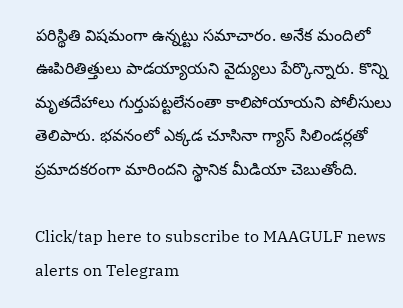పరిస్థితి విషమంగా ఉన్నట్టు సమాచారం. అనేక మందిలో ఊపిరితిత్తులు పాడయ్యాయని వైద్యులు పేర్కొన్నారు. కొన్ని మృతదేహాలు గుర్తుపట్టలేనంతా కాలిపోయాయని పోలీసులు తెలిపారు. భవనంలో ఎక్కడ చూసినా గ్యాస్ సిలిండర్లతో ప్రమాదకరంగా మారిందని స్థానిక మీడియా చెబుతోంది.

Click/tap here to subscribe to MAAGULF news alerts on Telegram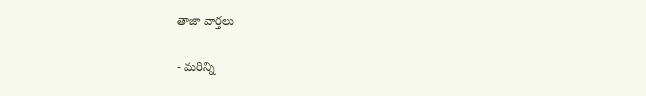తాజా వార్తలు

- మరిన్ని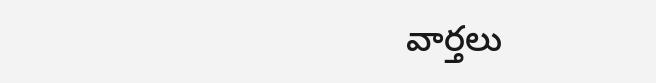వార్తలు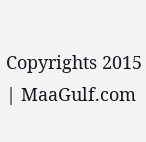Copyrights 2015 | MaaGulf.com